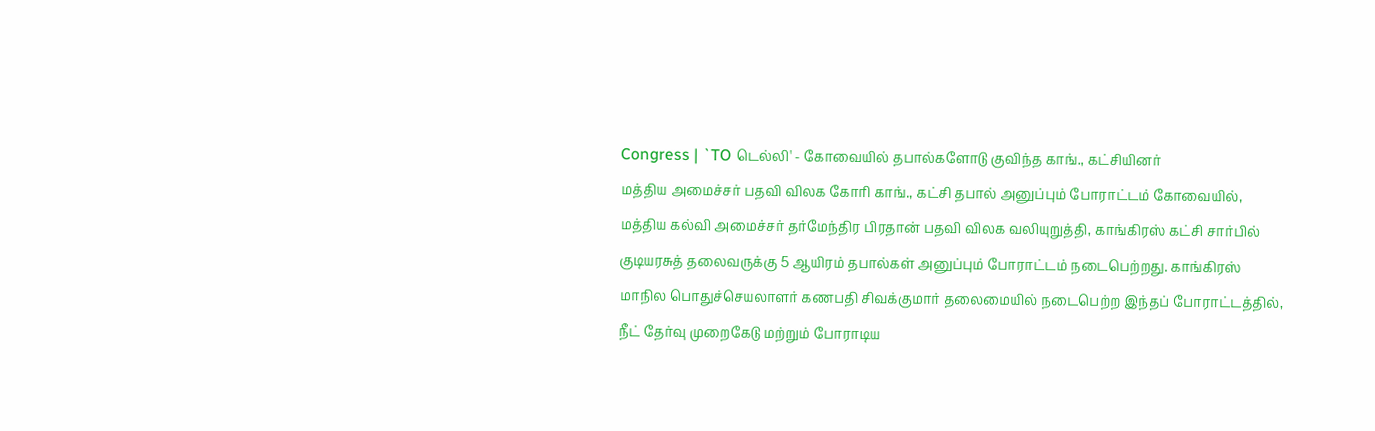Congress | `TO டெல்லி' - கோவையில் தபால்களோடு குவிந்த காங்., கட்சியினர்
மத்திய அமைச்சர் பதவி விலக கோரி காங்., கட்சி தபால் அனுப்பும் போராட்டம் கோவையில், மத்திய கல்வி அமைச்சர் தர்மேந்திர பிரதான் பதவி விலக வலியுறுத்தி, காங்கிரஸ் கட்சி சார்பில் குடியரசுத் தலைவருக்கு 5 ஆயிரம் தபால்கள் அனுப்பும் போராட்டம் நடைபெற்றது. காங்கிரஸ் மாநில பொதுச்செயலாளர் கணபதி சிவக்குமார் தலைமையில் நடைபெற்ற இந்தப் போராட்டத்தில், நீட் தேர்வு முறைகேடு மற்றும் போராடிய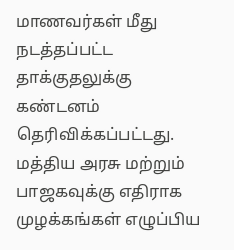மாணவர்கள் மீது நடத்தப்பட்ட தாக்குதலுக்கு கண்டனம் தெரிவிக்கப்பட்டது. மத்திய அரசு மற்றும் பாஜகவுக்கு எதிராக முழக்கங்கள் எழுப்பிய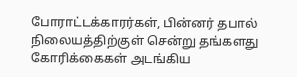போராட்டக்காரர்கள், பின்னர் தபால் நிலையத்திற்குள் சென்று தங்களது கோரிக்கைகள் அடங்கிய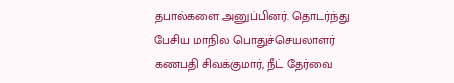தபால்களை அனுப்பினர். தொடர்ந்து பேசிய மாநில பொதுச்செயலாளர் கணபதி சிவக்குமார், நீட் தேர்வை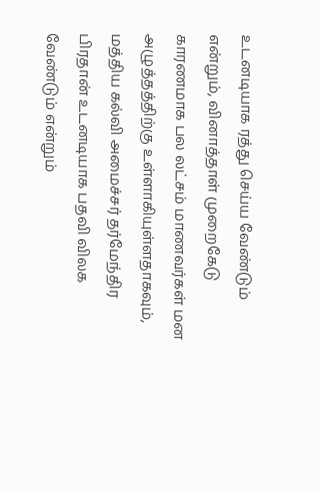உடனடியாக ரத்து செய்ய வேண்டும் என்றும், வினாத்தாள் முறைகேடு காரணமாக பல லட்சம் மாணவர்கள் மன அழுத்தத்திற்கு உள்ளாகியுள்ளதாகவும், மத்திய கல்வி அமைச்சர் தர்மேந்திர பிரதான் உடனடியாக பதவி விலக வேண்டும் என்றும்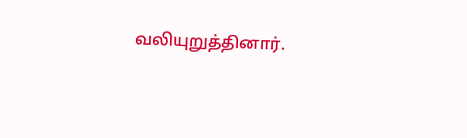வலியுறுத்தினார்.